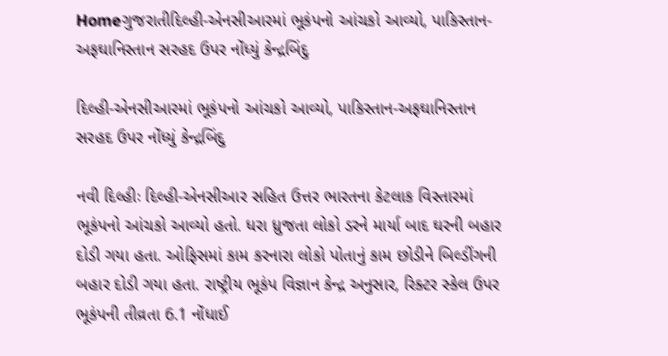Homeગુજરાતીદિલ્હી-એનસીઆરમાં ભૂકંપનો આંચકો આવ્યો, પાકિસ્તાન-અફઘાનિસ્તાન સરહદ ઉપર નોંધ્યું કેન્દ્રબિંદુ

દિલ્હી-એનસીઆરમાં ભૂકંપનો આંચકો આવ્યો, પાકિસ્તાન-અફઘાનિસ્તાન સરહદ ઉપર નોંધ્યું કેન્દ્રબિંદુ

નવી દિલ્હીઃ દિલ્હી-એનસીઆર સહિત ઉત્તર ભારતના કેટલાક વિસ્તારમાં ભૂકંપનો આંચકો આવ્યો હતો. ધરા ધ્રુજતા લોકો ડરને માર્યા બાદ ઘરની બહાર દોડી ગયા હતા. ઓફિસમાં કામ કરનારા લોકો પોતાનું કામ છોડીને બિલ્ડીંગની બહાર દોડી ગયા હતા. રાષ્ટ્રીય ભૂકંપ વિજ્ઞાન કેન્દ્ર અનુસાર, રિક્ટર સ્કેલ ઉપર ભૂકંપની તીવ્રતા 6.1 નોંધાઈ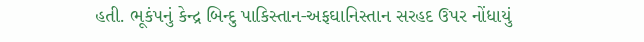હતી. ભૂકંપનું કેન્દ્ર બિન્દુ પાકિસ્તાન-અફઘાનિસ્તાન સરહદ ઉપર નોંધાયું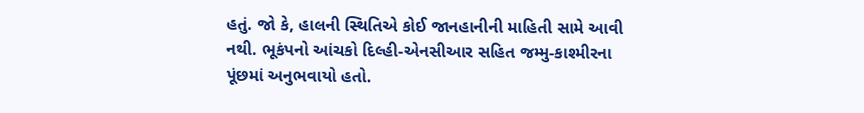હતું. જો કે, હાલની સ્થિતિએ કોઈ જાનહાનીની માહિતી સામે આવી નથી. ભૂકંપનો આંચકો દિલ્હી-એનસીઆર સહિત જમ્મુ-કાશ્મીરના પૂંછમાં અનુભવાયો હતો.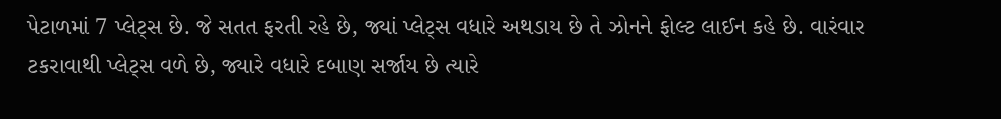પેટાળમાં 7 પ્લેટ્સ છે. જે સતત ફરતી રહે છે, જ્યાં પ્લેટ્સ વધારે અથડાય છે તે ઝોનને ફોલ્ટ લાઈન કહે છે. વારંવાર ટકરાવાથી પ્લેટ્સ વળે છે, જ્યારે વધારે દબાણ સર્જાય છે ત્યારે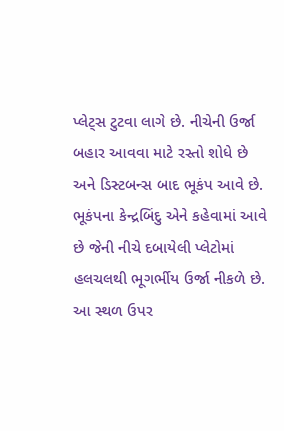પ્લેટ્સ ટુટવા લાગે છે. નીચેની ઉર્જા બહાર આવવા માટે રસ્તો શોધે છે અને ડિસ્ટબન્સ બાદ ભૂકંપ આવે છે. ભૂકંપના કેન્દ્રબિંદુ એને કહેવામાં આવે છે જેની નીચે દબાયેલી પ્લેટોમાં હલચલથી ભૂગર્ભીય ઉર્જા નીકળે છે. આ સ્થળ ઉપર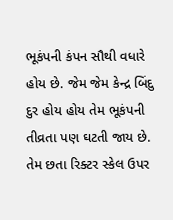ભૂકંપની કંપન સૌથી વધારે હોય છે. જેમ જેમ કેન્દ્ર બિંદુ દુર હોય હોય તેમ ભૂકંપની તીવ્રતા પણ ઘટતી જાય છે. તેમ છતા રિક્ટર સ્કેલ ઉપર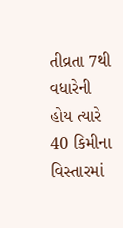તીવ્રતા 7થી વધારેની હોય ત્યારે 40 કિમીના વિસ્તારમાં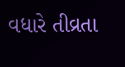વધારે તીવ્રતા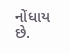નોંધાય છે.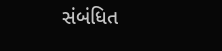સંબંધિત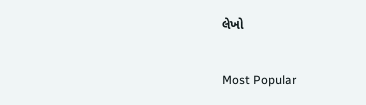લેખો

Most Popular